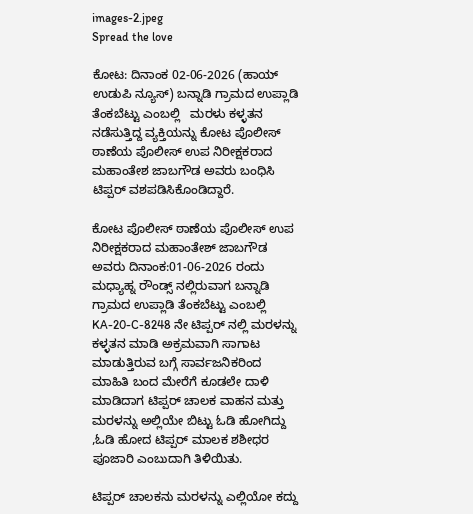images-2.jpeg
Spread the love

ಕೋಟ: ದಿನಾಂಕ 02-06-2026 (ಹಾಯ್ ಉಡುಪಿ ನ್ಯೂಸ್) ಬನ್ನಾಡಿ ಗ್ರಾಮದ ಉಪ್ಲಾಡಿ ತೆಂಕಬೆಟ್ಟು ಎಂಬಲ್ಲಿ   ಮರಳು ಕಳ್ಳತನ ನಡೆಸುತ್ತಿದ್ದ ವ್ಯಕ್ತಿಯನ್ನು ಕೋಟ ಪೊಲೀಸ್ ಠಾಣೆಯ ಪೊಲೀಸ್ ಉಪ ನಿರೀಕ್ಷಕರಾದ ಮಹಾಂತೇಶ ಜಾಬಗೌಡ ಅವರು ಬಂಧಿಸಿ ಟಿಪ್ಪರ್ ವಶಪಡಿಸಿಕೊಂಡಿದ್ದಾರೆ.

ಕೋಟ ಪೊಲೀಸ್‌ ಠಾಣೆಯ ಪೊಲೀಸ್ ಉಪ ನಿರೀಕ್ಷಕರಾದ ಮಹಾಂತೇಶ್‌ ಜಾಬಗೌಡ ಅವರು ದಿನಾಂಕ:01-06-2026 ರಂದು ಮಧ್ಯಾಹ್ನ ರೌಂಡ್ಸ್‌ ನಲ್ಲಿರುವಾಗ ಬನ್ನಾಡಿ ಗ್ರಾಮದ ಉಪ್ಲಾಡಿ ತೆಂಕಬೆಟ್ಟು ಎಂಬಲ್ಲಿ KA-20-C-8248 ನೇ ಟಿಪ್ಪರ್‌ ನಲ್ಲಿ ಮರಳನ್ನು ಕಳ್ಳತನ ಮಾಡಿ ಅಕ್ರಮವಾಗಿ ಸಾಗಾಟ ಮಾಡುತ್ತಿರುವ ಬಗ್ಗೆ ಸಾರ್ವಜನಿಕರಿಂದ ಮಾಹಿತಿ ಬಂದ ಮೇರೆಗೆ ಕೂಡಲೇ ದಾಳಿ ಮಾಡಿದಾಗ ಟಿಪ್ಪರ್‌ ಚಾಲಕ ವಾಹನ ಮತ್ತು ಮರಳನ್ನು ಅಲ್ಲಿಯೇ ಬಿಟ್ಟು ಓಡಿ ಹೋಗಿದ್ದು ,ಓಡಿ ಹೋದ ಟಿಪ್ಪರ್‌ ಮಾಲಕ ಶಶೀಧರ ಪೂಜಾರಿ ಎಂಬುದಾಗಿ ತಿಳಿಯಿತು.

ಟಿಪ್ಪರ್‌ ಚಾಲಕನು ಮರಳನ್ನು ಎಲ್ಲಿಯೋ ಕದ್ದು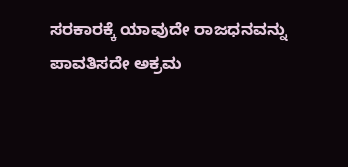ಸರಕಾರಕ್ಕೆ ಯಾವುದೇ ರಾಜಧನವನ್ನು ಪಾವತಿಸದೇ ಅಕ್ರಮ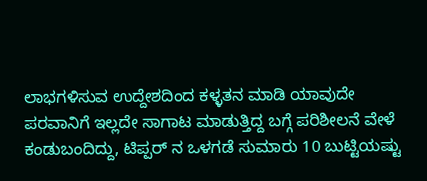ಲಾಭಗಳಿಸುವ ಉದ್ದೇಶದಿಂದ ಕಳ್ಳತನ ಮಾಡಿ ಯಾವುದೇ ಪರವಾನಿಗೆ ಇಲ್ಲದೇ ಸಾಗಾಟ ಮಾಡುತ್ತಿದ್ದ ಬಗ್ಗೆ ಪರಿಶೀಲನೆ ವೇಳೆ ಕಂಡುಬಂದಿದ್ದು, ಟಿಪ್ಪರ್‌ ನ ಒಳಗಡೆ ಸುಮಾರು 10 ಬುಟ್ಟಿಯಷ್ಟು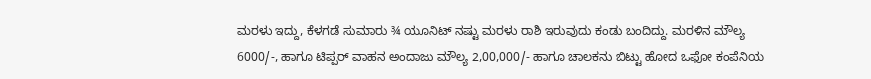ಮರಳು ಇದ್ದು, ಕೆಳಗಡೆ ಸುಮಾರು ¾ ಯೂನಿಟ್‌ ನಷ್ಟು ಮರಳು ರಾಶಿ ಇರುವುದು ಕಂಡು ಬಂದಿದ್ದು. ಮರಳಿನ ಮೌಲ್ಯ 6000/-, ಹಾಗೂ ಟಿಪ್ಪರ್‌ ವಾಹನ ಅಂದಾಜು ಮೌಲ್ಯ 2,00,000/- ಹಾಗೂ ಚಾಲಕನು ಬಿಟ್ಟು ಹೋದ ಒಫೋ ಕಂಪೆನಿಯ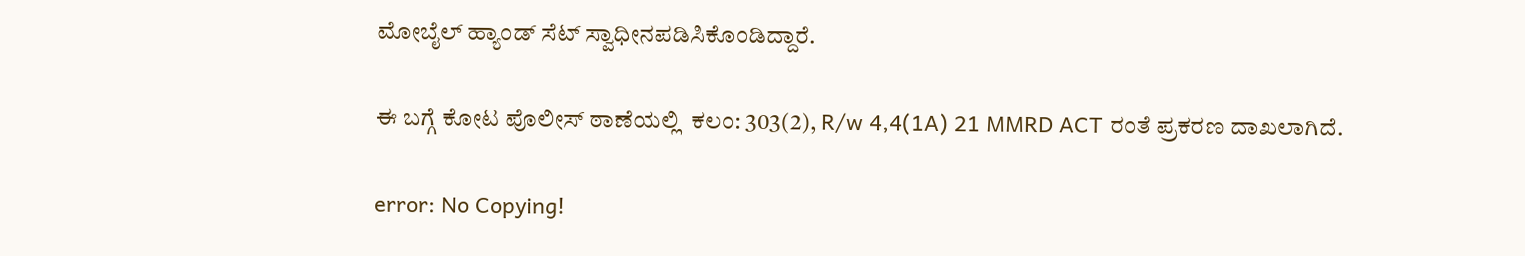ಮೋಬೈಲ್‌ ಹ್ಯಾಂಡ್‌ ಸೆಟ್‌ ಸ್ವಾಧೀನಪಡಿಸಿಕೊಂಡಿದ್ದಾರೆ.

ಈ ಬಗ್ಗೆ ಕೋಟ ಪೊಲೀಸ್‌ ಠಾಣೆಯಲ್ಲಿ  ಕಲಂ: 303(2), R/w 4,4(1A) 21 MMRD ACT ರಂತೆ ಪ್ರಕರಣ ದಾಖಲಾಗಿದೆ.

error: No Copying!